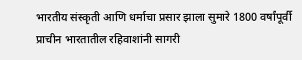भारतीय संस्कृती आणि धर्माचा प्रसार झाला सुमारे 1800 वर्षांपूर्वी प्राचीन भारतातील रहिवाशांनी सागरी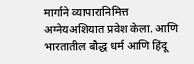मार्गाने व्यापारानिमित्त अग्नेयअशियात प्रवेश केला. आणि भारतातील बौद्ध धर्म आणि हिंदू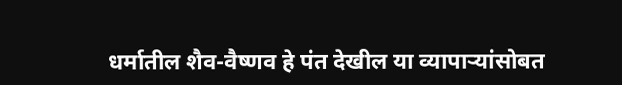धर्मातील शैव-वैष्णव हे पंत देखील या व्यापाऱ्यांसोबत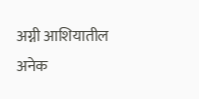अग्नी आशियातील अनेक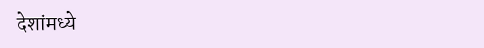देशांमध्ये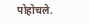पोहोचले.